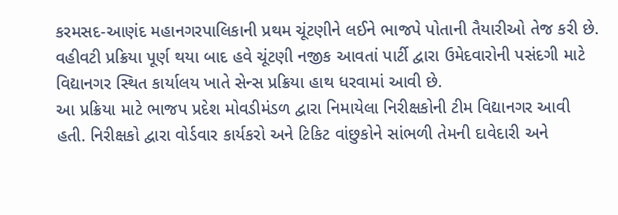કરમસદ-આણંદ મહાનગરપાલિકાની પ્રથમ ચૂંટણીને લઈને ભાજપે પોતાની તૈયારીઓ તેજ કરી છે. વહીવટી પ્રક્રિયા પૂર્ણ થયા બાદ હવે ચૂંટણી નજીક આવતાં પાર્ટી દ્વારા ઉમેદવારોની પસંદગી માટે વિદ્યાનગર સ્થિત કાર્યાલય ખાતે સેન્સ પ્રક્રિયા હાથ ધરવામાં આવી છે.
આ પ્રક્રિયા માટે ભાજપ પ્રદેશ મોવડીમંડળ દ્વારા નિમાયેલા નિરીક્ષકોની ટીમ વિદ્યાનગર આવી હતી. નિરીક્ષકો દ્વારા વોર્ડવાર કાર્યકરો અને ટિકિટ વાંછુકોને સાંભળી તેમની દાવેદારી અને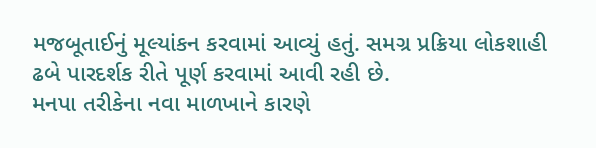મજબૂતાઈનું મૂલ્યાંકન કરવામાં આવ્યું હતું. સમગ્ર પ્રક્રિયા લોકશાહી ઢબે પારદર્શક રીતે પૂર્ણ કરવામાં આવી રહી છે.
મનપા તરીકેના નવા માળખાને કારણે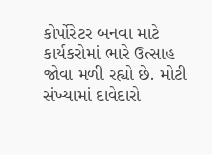કોર્પોરેટર બનવા માટે કાર્યકરોમાં ભારે ઉત્સાહ જોવા મળી રહ્યો છે. મોટી સંખ્યામાં દાવેદારો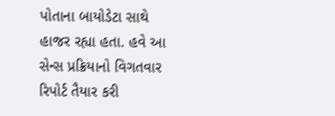પોતાના બાયોડેટા સાથે હાજર રહ્યા હતા. હવે આ સેન્સ પ્રક્રિયાનો વિગતવાર રિપોર્ટ તૈયાર કરી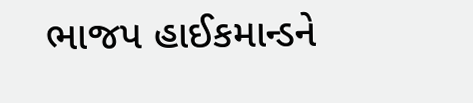ભાજપ હાઈકમાન્ડને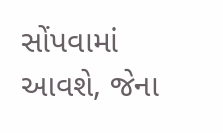સોંપવામાં આવશે, જેના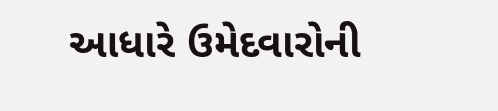આધારે ઉમેદવારોની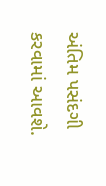અંતિમ પસંદગી કરવામાં આવશે.